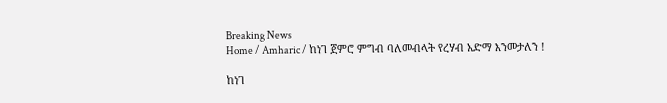Breaking News
Home / Amharic / ከነገ ጀምሮ ምግብ ባለመብላት የረሃብ አድማ እንመታለን !

ከነገ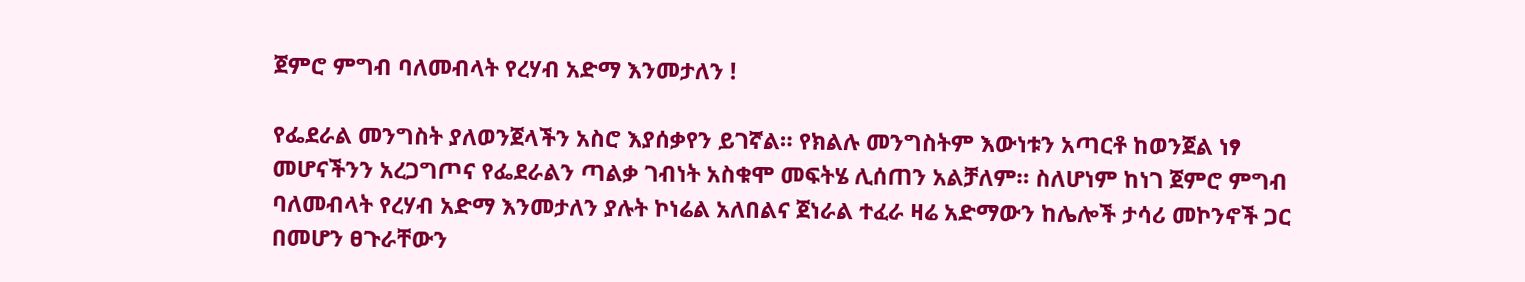ጀምሮ ምግብ ባለመብላት የረሃብ አድማ እንመታለን !

የፌደራል መንግስት ያለወንጀላችን አስሮ እያሰቃየን ይገኛል። የክልሉ መንግስትም እውነቱን አጣርቶ ከወንጀል ነፃ መሆናችንን አረጋግጦና የፌደራልን ጣልቃ ገብነት አስቁሞ መፍትሄ ሊሰጠን አልቻለም። ስለሆነም ከነገ ጀምሮ ምግብ ባለመብላት የረሃብ አድማ እንመታለን ያሉት ኮነሬል አለበልና ጀነራል ተፈራ ዛሬ አድማውን ከሌሎች ታሳሪ መኮንኖች ጋር በመሆን ፀጉራቸውን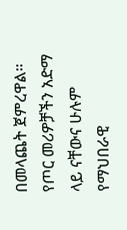በመላጨት ጀምረዋል። የጦር መሪዎቻችን አድማ ላይ ናቸውና ሁሉም የማህበራዊ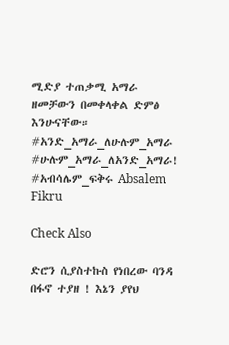ሚድያ ተጠቃሚ አማራ ዘመቻውን በመቀላቀል ድምፅ እንሁናቸው።
#አንድ_አማራ_ለሁሉም_አማራ
#ሁሉም_አማራ_ለአንድ_አማራ!
#አብሳሌም_ፍቅሩ Absalem Fikru

Check Also

ድሮን ሲያስተኩስ የነበረው ባንዳ በፋኖ ተያዘ ! እኔን ያየህ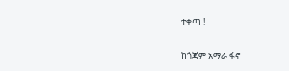ተቀጣ !

ከጎጃም አማራ ፋኖ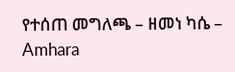የተሰጠ መግለጫ – ዘመነ ካሴ – Amhara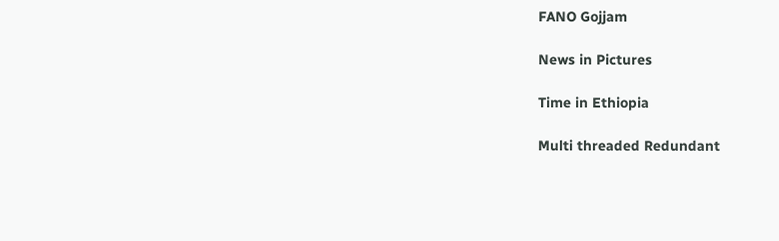FANO Gojjam

News in Pictures

Time in Ethiopia

Multi threaded Redundant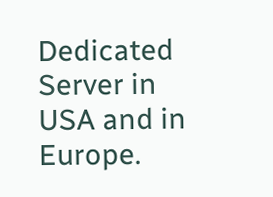Dedicated Server in USA and in Europe.